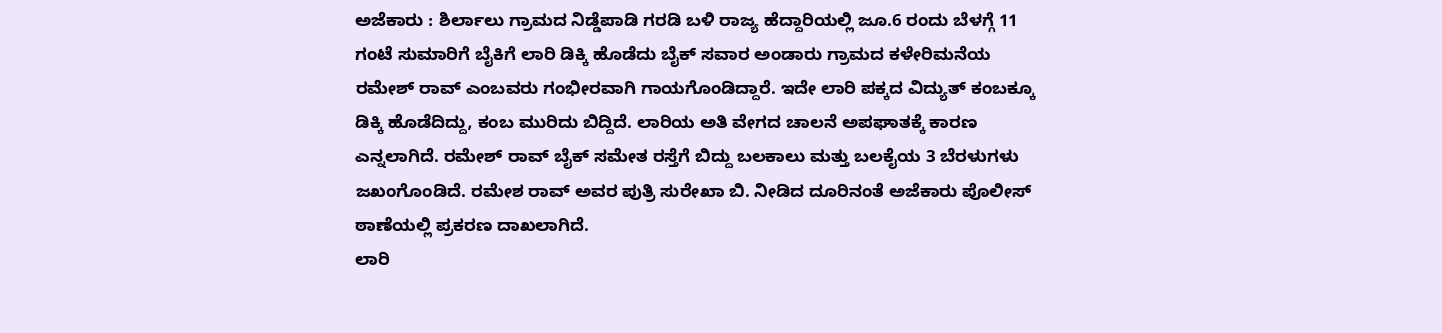ಅಜೆಕಾರು : ಶಿರ್ಲಾಲು ಗ್ರಾಮದ ನಿಡ್ಡೆಪಾಡಿ ಗರಡಿ ಬಳಿ ರಾಜ್ಯ ಹೆದ್ದಾರಿಯಲ್ಲಿ ಜೂ.6 ರಂದು ಬೆಳಗ್ಗೆ 11 ಗಂಟೆ ಸುಮಾರಿಗೆ ಬೈಕಿಗೆ ಲಾರಿ ಡಿಕ್ಕಿ ಹೊಡೆದು ಬೈಕ್ ಸವಾರ ಅಂಡಾರು ಗ್ರಾಮದ ಕಳೇರಿಮನೆಯ ರಮೇಶ್ ರಾವ್ ಎಂಬವರು ಗಂಭೀರವಾಗಿ ಗಾಯಗೊಂಡಿದ್ದಾರೆ. ಇದೇ ಲಾರಿ ಪಕ್ಕದ ವಿದ್ಯುತ್ ಕಂಬಕ್ಕೂ ಡಿಕ್ಕಿ ಹೊಡೆದಿದ್ದು, ಕಂಬ ಮುರಿದು ಬಿದ್ದಿದೆ. ಲಾರಿಯ ಅತಿ ವೇಗದ ಚಾಲನೆ ಅಪಘಾತಕ್ಕೆ ಕಾರಣ ಎನ್ನಲಾಗಿದೆ. ರಮೇಶ್ ರಾವ್ ಬೈಕ್ ಸಮೇತ ರಸ್ತೆಗೆ ಬಿದ್ದು ಬಲಕಾಲು ಮತ್ತು ಬಲಕೈಯ 3 ಬೆರಳುಗಳು ಜಖಂಗೊಂಡಿದೆ. ರಮೇಶ ರಾವ್ ಅವರ ಪುತ್ರಿ ಸುರೇಖಾ ಬಿ. ನೀಡಿದ ದೂರಿನಂತೆ ಅಜೆಕಾರು ಪೊಲೀಸ್ ಠಾಣೆಯಲ್ಲಿ ಪ್ರಕರಣ ದಾಖಲಾಗಿದೆ.
ಲಾರಿ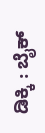ಡಿಕ್ಕಿ : ಬೈಕ್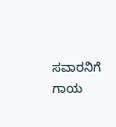ಸವಾರನಿಗೆ ಗಾಯ